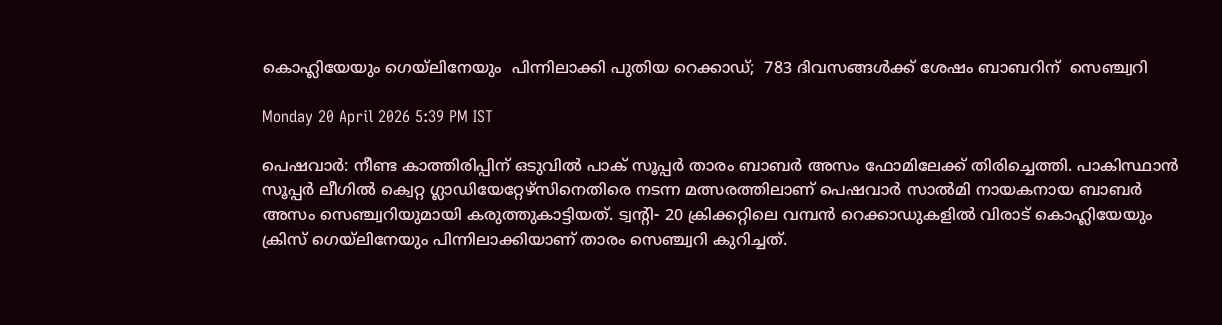കൊഹ്ലിയേയും ഗെയ്‌ലിനേയും  പിന്നിലാക്കി പുതിയ റെക്കാഡ്;  783 ദിവസങ്ങൾക്ക് ശേഷം ബാബറിന്  സെഞ്ച്വറി

Monday 20 April 2026 5:39 PM IST

പെഷവാർ: നീണ്ട കാത്തിരിപ്പിന് ഒടുവിൽ പാക് സൂപ്പർ താരം ബാബർ അസം ഫോമിലേക്ക് തിരിച്ചെത്തി. പാകിസ്ഥാൻ സൂപ്പർ ലീഗിൽ ക്വെറ്റ ഗ്ലാഡിയേറ്റേഴ്സിനെതിരെ നടന്ന മത്സരത്തിലാണ് പെഷവാർ സാൽമി നായകനായ ബാബർ അസം സെഞ്ച്വറിയുമായി കരുത്തുകാട്ടിയത്. ട്വന്റി- 20 ക്രിക്കറ്റിലെ വമ്പൻ റെക്കാഡുകളിൽ വിരാട് കൊഹ്ലിയേയും ക്രിസ് ഗെയ്‌ലിനേയും പിന്നിലാക്കിയാണ് താരം സെഞ്ച്വറി കുറിച്ചത്.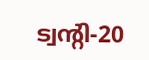ട്വന്റി-20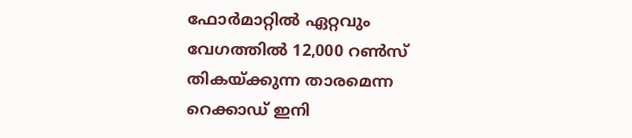ഫോർമാറ്റിൽ ഏറ്റവും വേഗത്തിൽ 12,000 റൺസ് തികയ്ക്കുന്ന താരമെന്ന റെക്കാഡ് ഇനി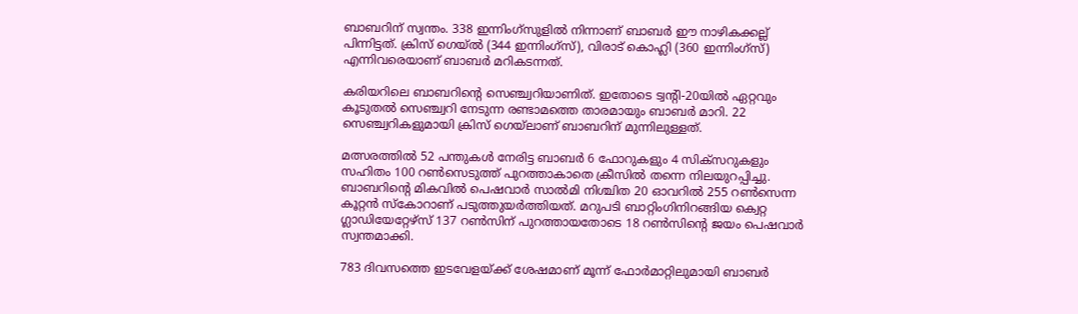ബാബറിന് സ്വന്തം. 338 ഇന്നിംഗ്സുളിൽ നിന്നാണ് ബാബർ ഈ നാഴികക്കല്ല് പിന്നിട്ടത്. ക്രിസ് ഗെയ്ൽ (344 ഇന്നിംഗ്സ്), വിരാട് കൊഹ്ലി (360 ഇന്നിംഗ്സ്) എന്നിവരെയാണ് ബാബർ മറികടന്നത്.

കരിയറിലെ ബാബറിന്റെ സെഞ്ച്വറിയാണിത്. ഇതോടെ ട്വന്റി-20യിൽ ഏറ്റവും കൂടുതൽ സെഞ്ച്വറി നേടുന്ന രണ്ടാമത്തെ താരമായും ബാബർ മാറി. 22 സെഞ്ച്വറികളുമായി ക്രിസ് ഗെയ്‌ലാണ് ബാബറിന് മുന്നിലുള്ളത്.

മത്സരത്തിൽ 52 പന്തുകൾ നേരിട്ട ബാബർ 6 ഫോറുകളും 4 സിക്സറുകളും സഹിതം 100 റൺസെടുത്ത് പുറത്താകാതെ ക്രീസിൽ തന്നെ നിലയുറപ്പിച്ചു. ബാബറിന്റെ മികവിൽ പെഷവാർ സാൽമി നിശ്ചിത 20 ഓവറിൽ 255 റൺസെന്ന കൂറ്റൻ സ്‌കോറാണ് പടുത്തുയർത്തിയത്. മറുപടി ബാറ്റിംഗിനിറങ്ങിയ ക്വെറ്റ ഗ്ലാഡിയേറ്റേഴ്സ് 137 റൺസിന് പുറത്തായതോടെ 18 റൺസിന്റെ ജയം പെഷവാർ സ്വന്തമാക്കി.

783 ദിവസത്തെ ഇടവേളയ്ക്ക് ശേഷമാണ് മൂന്ന് ഫോർമാറ്റിലുമായി ബാബർ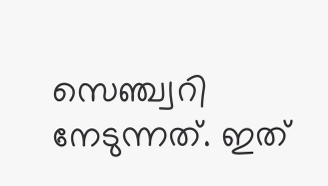സെഞ്ച്വറി നേടുന്നത്. ഇത്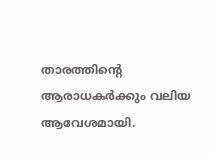താരത്തിന്റെ ആരാധകർക്കും വലിയ ആവേശമായി.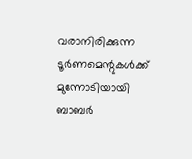വരാനിരിക്കുന്ന ടൂർണമെന്റുകൾക്ക് മുന്നോടിയായി ബാബർ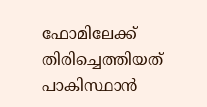ഫോമിലേക്ക് തിരിച്ചെത്തിയത് പാകിസ്ഥാൻ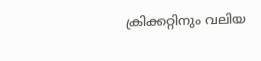ക്രിക്കറ്റിനും വലിയ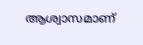ആശ്വാസമാണ്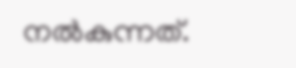നൽകുന്നത്.